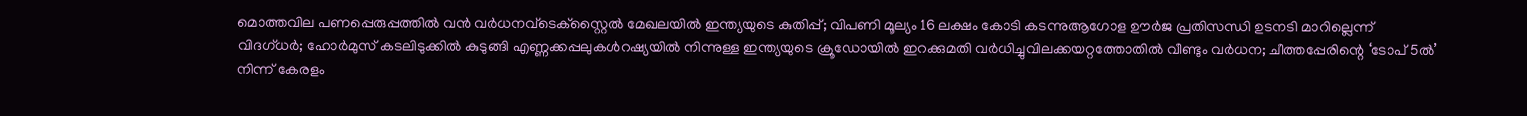മൊത്തവില പണപ്പെരുപ്പത്തില്‍ വൻ വര്‍ധനവ്ടെക്‌സ്റ്റൈല്‍ മേഖലയില്‍ ഇന്ത്യയുടെ കുതിപ്പ്; വിപണി മൂല്യം 16 ലക്ഷം കോടി കടന്നുആഗോള ഊർജ പ്രതിസന്ധി ഉടനടി മാറില്ലെന്ന് വിദഗ്ധർ; ഹോർമുസ് കടലിടുക്കിൽ കുടുങ്ങി എണ്ണക്കപ്പലുകൾറഷ്യയിൽ നിന്നുള്ള ഇന്ത്യയുടെ ക്രൂഡോയിൽ ഇറക്കുമതി വർധിച്ചുവിലക്കയറ്റത്തോതിൽ വീണ്ടും വർധന; ചീത്തപ്പേരിന്റെ ‘ടോപ് 5ൽ’ നിന്ന് കേരളം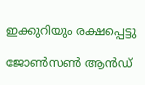ഇക്കുറിയും രക്ഷപ്പെട്ടു

ജോൺസൺ ആൻഡ്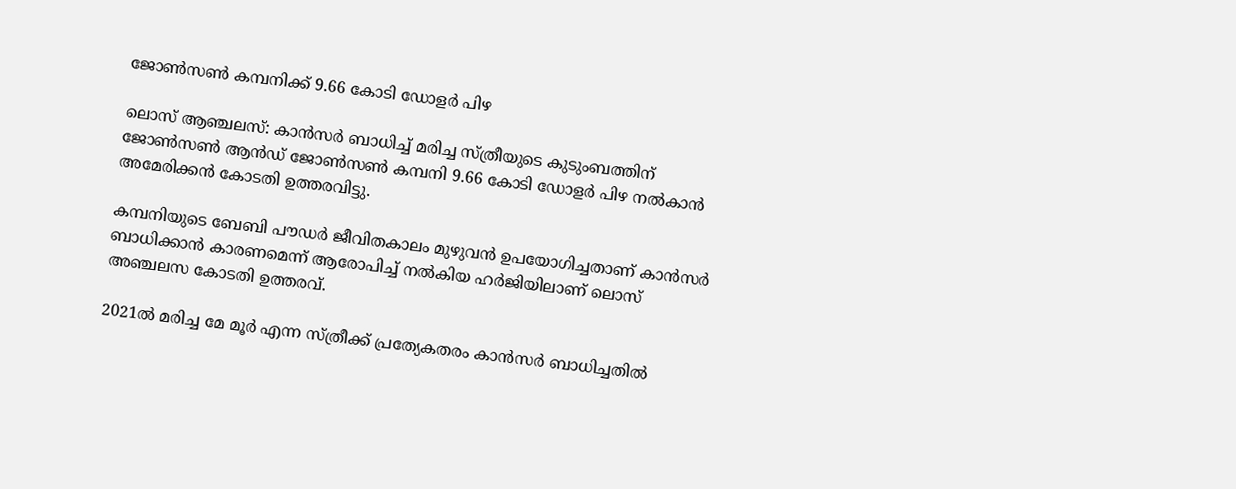ജോൺസൺ കമ്പനിക്ക് 9.66 കോടി ഡോളർ പിഴ

ലൊസ് ആഞ്ചലസ്: കാൻസർ ബാധിച്ച് മരിച്ച സ്ത്രീയുടെ കുടുംബത്തിന് ജോൺസൺ ആൻഡ് ജോൺസൺ കമ്പനി 9.66 കോടി ഡോളർ പിഴ നൽകാൻ അമേരിക്കന്‍ കോടതി ഉത്തരവിട്ടു.

കമ്പനിയുടെ ബേബി പൗഡർ ജീവിതകാലം മുഴുവൻ ഉപയോഗിച്ചതാണ് കാൻസർ ബാധിക്കാൻ കാരണമെന്ന് ആരോപിച്ച് നൽകിയ ഹർജിയിലാണ് ലൊസ്‌ അഞ്ചലസ കോടതി ഉത്തരവ്.

2021ൽ മരിച്ച മേ മൂർ എന്ന സ്ത്രീക്ക് പ്രത്യേകതരം കാന്‍സര്‍ ബാധിച്ചതിൽ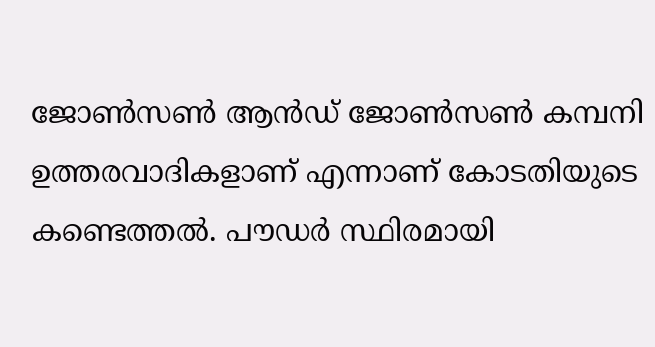ജോൺസൺ ആൻഡ് ജോൺസൺ കമ്പനി ഉത്തരവാദികളാണ് എന്നാണ് കോടതിയുടെ കണ്ടെത്തൽ. പൗഡർ സ്ഥിരമായി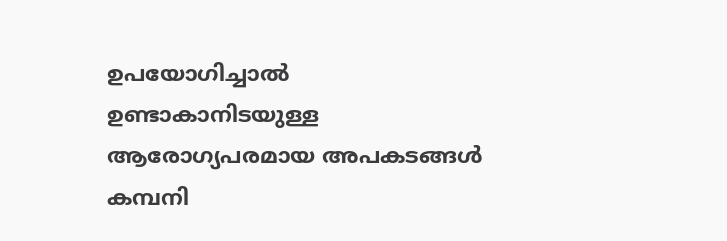ഉപയോഗിച്ചാൽ ഉണ്ടാകാനിടയുള്ള ആരോഗ്യപരമായ അപകടങ്ങൾ കമ്പനി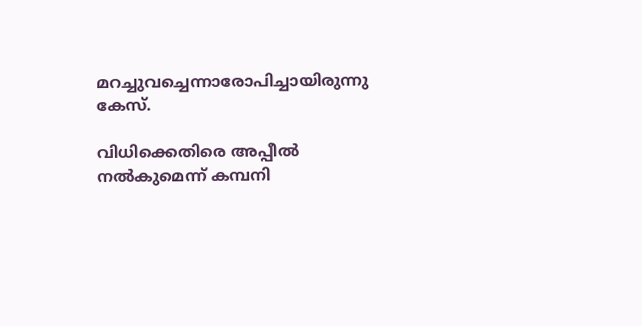മറച്ചുവച്ചെന്നാരോപിച്ചായിരുന്നു കേസ്.

വിധിക്കെതിരെ അപ്പീൽ നൽകുമെന്ന് കമ്പനി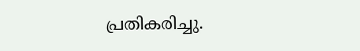പ്രതികരിച്ചു.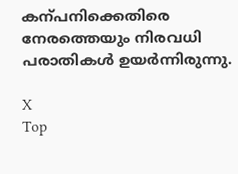കന്പനിക്കെതിരെ നേരത്തെയും നിരവധി പരാതികൾ ഉയർന്നിരുന്നു.

X
Top